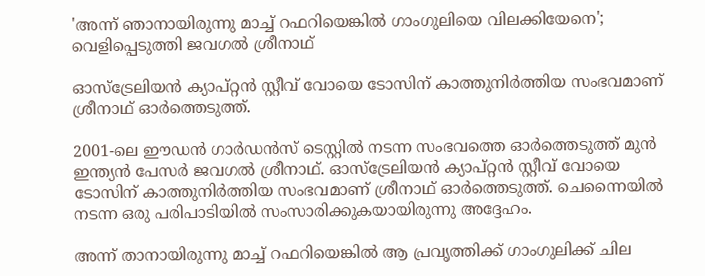'അന്ന് ഞാനായിരുന്നു മാച്ച് റഫറിയെങ്കിൽ ഗാംഗുലിയെ വിലക്കിയേനെ'; വെളിപ്പെടുത്തി ജവഗൽ ശ്രീനാഥ്

ഓസ്‌ട്രേലിയൻ ക്യാപ്റ്റൻ സ്റ്റീവ് വോയെ ടോസിന് കാത്തുനിർത്തിയ സംഭവമാണ് ശ്രീനാഥ് ഓർത്തെടുത്ത്.

2001-ലെ ഈഡൻ ഗാർഡൻസ് ടെസ്റ്റിൽ നടന്ന സംഭവത്തെ ഓർത്തെടുത്ത് മുൻ ഇന്ത്യൻ പേസർ ജവഗൽ ശ്രീനാഥ്. ഓസ്‌ട്രേലിയൻ ക്യാപ്റ്റൻ സ്റ്റീവ് വോയെ ടോസിന് കാത്തുനിർത്തിയ സംഭവമാണ് ശ്രീനാഥ് ഓർത്തെടുത്ത്. ചെന്നൈയിൽ നടന്ന ഒരു പരിപാടിയിൽ സംസാരിക്കുകയായിരുന്നു അദ്ദേഹം.

അന്ന് താനായിരുന്നു മാച്ച് റഫറിയെങ്കിൽ ആ പ്രവൃത്തിക്ക് ഗാംഗുലിക്ക് ചില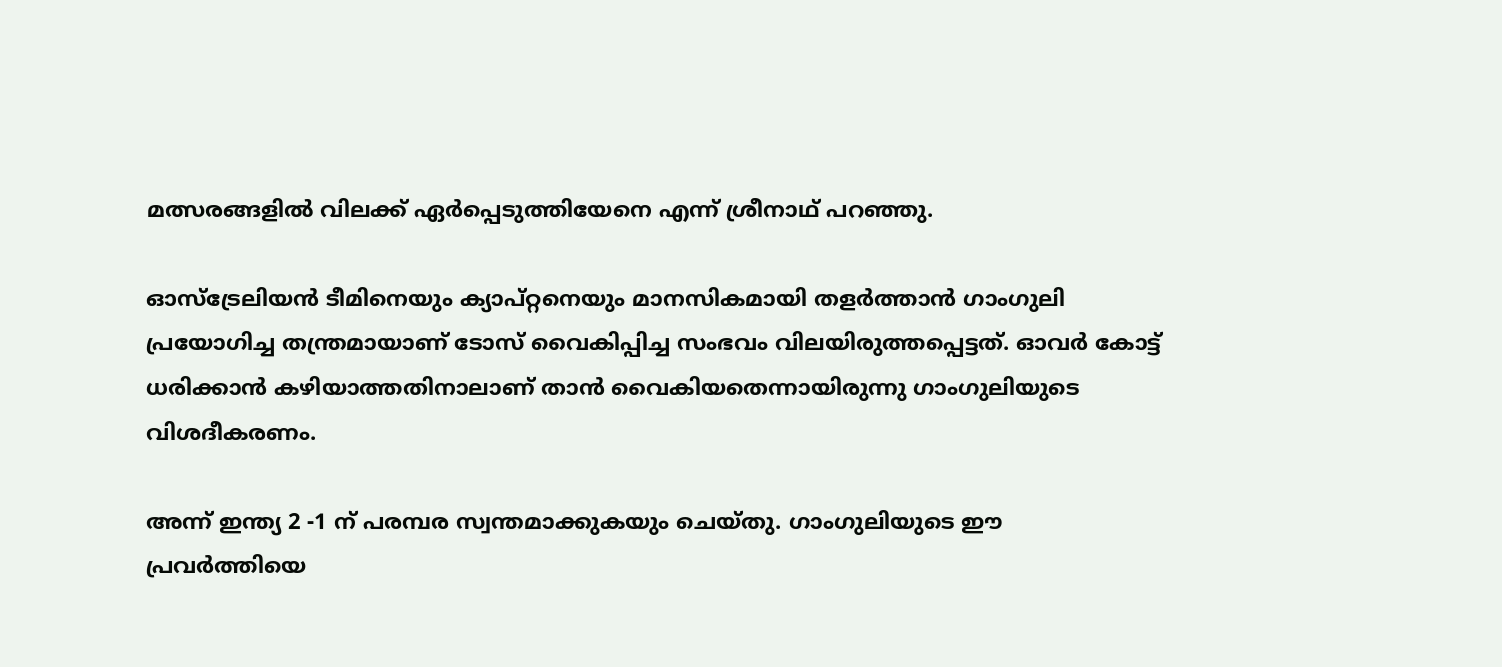മത്സരങ്ങളിൽ വിലക്ക് ഏർപ്പെടുത്തിയേനെ എന്ന് ശ്രീനാഥ് പറഞ്ഞു.

ഓസ്ട്രേലിയൻ ടീമിനെയും ക്യാപ്റ്റനെയും മാനസികമായി തളർത്താൻ ഗാംഗുലി പ്രയോഗിച്ച തന്ത്രമായാണ് ടോസ് വൈകിപ്പിച്ച സംഭവം വിലയിരുത്തപ്പെട്ടത്. ഓവർ കോട്ട് ധരിക്കാൻ കഴിയാത്തതിനാലാണ് താൻ വൈകിയതെന്നായിരുന്നു ഗാംഗുലിയുടെ വിശദീകരണം.

അന്ന് ഇന്ത്യ 2 -1 ന് പരമ്പര സ്വന്തമാക്കുകയും ചെയ്തു. ഗാംഗുലിയുടെ ഈ പ്രവർത്തിയെ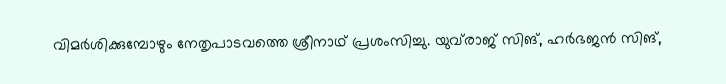വിമർശിക്കുമ്പോഴും നേതൃപാടവത്തെ ശ്രീനാഥ് പ്രശംസിച്ചു. യുവ്‌രാജ് സിങ്, ഹർഭജൻ സിങ്,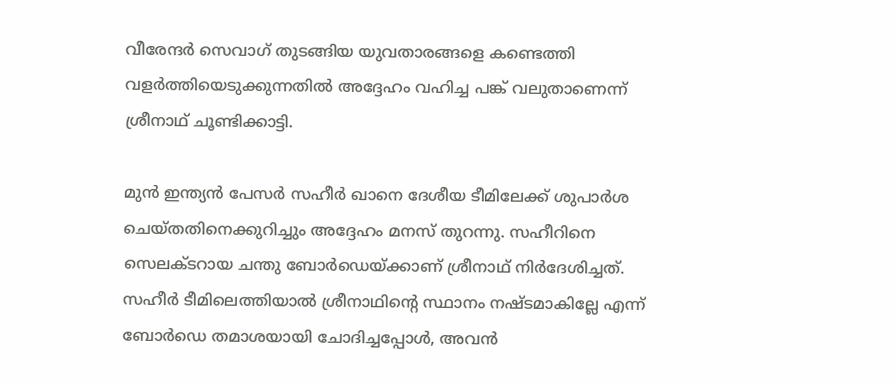വീരേന്ദർ സെവാഗ് തുടങ്ങിയ യുവതാരങ്ങളെ കണ്ടെത്തി വളർത്തിയെടുക്കുന്നതിൽ അദ്ദേഹം വഹിച്ച പങ്ക് വലുതാണെന്ന് ശ്രീനാഥ് ചൂണ്ടിക്കാട്ടി.

മുൻ ഇന്ത്യൻ പേസർ സഹീർ ഖാനെ ദേശീയ ടീമിലേക്ക് ശുപാർശ ചെയ്തതിനെക്കുറിച്ചും അദ്ദേഹം മനസ് തുറന്നു. സഹീറിനെ സെലക്ടറായ ചന്തു ബോർഡെയ്ക്കാണ് ശ്രീനാഥ് നിർദേശിച്ചത്. സഹീർ ടീമിലെത്തിയാൽ ശ്രീനാഥിന്റെ സ്ഥാനം നഷ്ടമാകില്ലേ എന്ന് ബോർഡെ തമാശയായി ചോദിച്ചപ്പോൾ, അവൻ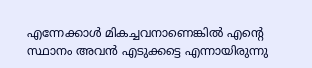എന്നേക്കാൾ മികച്ചവനാണെങ്കിൽ എന്റെ സ്ഥാനം അവൻ എടുക്കട്ടെ എന്നായിരുന്നു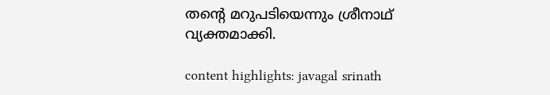തന്റെ മറുപടിയെന്നും ശ്രീനാഥ് വ്യക്തമാക്കി.

content highlights: javagal srinath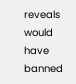reveals would have banned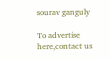sourav ganguly

To advertise here,contact us